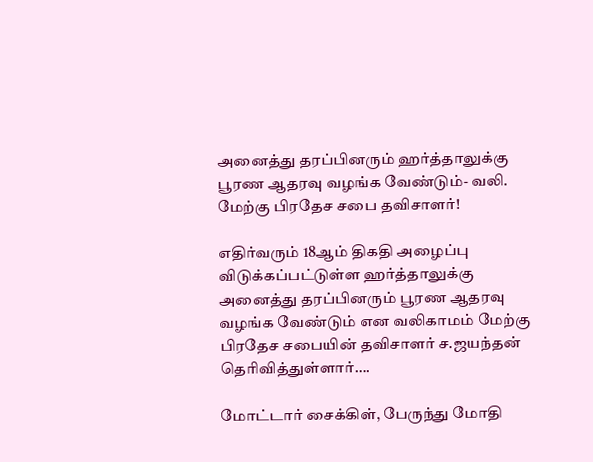அனைத்து தரப்பினரும் ஹர்த்தாலுக்கு பூரண ஆதரவு வழங்க வேண்டும்- வலி. மேற்கு பிரதேச சபை தவிசாளர்!

எதிர்வரும் 18ஆம் திகதி அழைப்பு விடுக்கப்பட்டுள்ள ஹர்த்தாலுக்கு அனைத்து தரப்பினரும் பூரண ஆதரவு வழங்க வேண்டும் என வலிகாமம் மேற்கு பிரதேச சபையின் தவிசாளர் ச.ஜயந்தன் தெரிவித்துள்ளார்….

மோட்டார் சைக்கிள், பேருந்து மோதி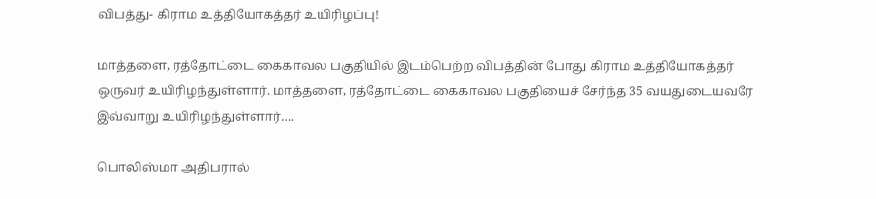விபத்து- கிராம உத்தியோகத்தர் உயிரிழப்பு!

மாத்தளை, ரத்தோட்டை கைகாவல பகுதியில் இடம்பெற்ற விபத்தின் போது கிராம உத்தியோகத்தர் ஒருவர் உயிரிழந்துள்ளார். மாத்தளை, ரத்தோட்டை கைகாவல பகுதியைச் சேர்ந்த 35 வயதுடையவரே இவ்வாறு உயிரிழந்துள்ளார்….

பொலிஸ்மா அதிபரால்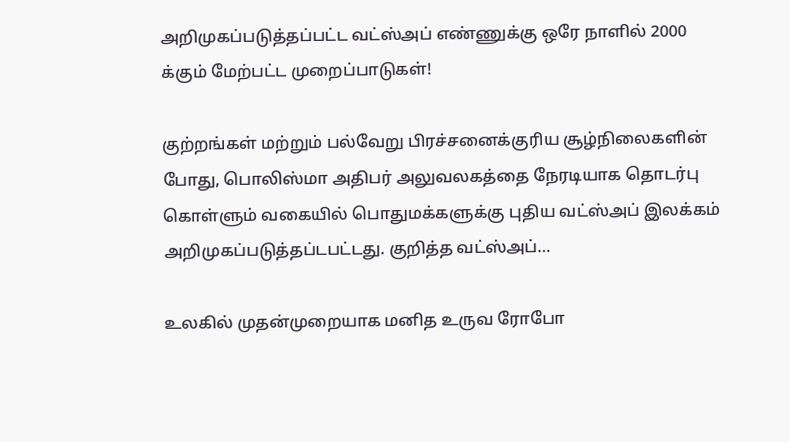அறிமுகப்படுத்தப்பட்ட வட்ஸ்அப் எண்ணுக்கு ஒரே நாளில் 2000 க்கும் மேற்பட்ட முறைப்பாடுகள்!

குற்றங்கள் மற்றும் பல்வேறு பிரச்சனைக்குரிய சூழ்நிலைகளின் போது, பொலிஸ்மா அதிபர் அலுவலகத்தை நேரடியாக தொடர்பு கொள்ளும் வகையில் பொதுமக்களுக்கு புதிய வட்ஸ்அப் இலக்கம் அறிமுகப்படுத்தப்டபட்டது. குறித்த வட்ஸ்அப்…

உலகில் முதன்முறையாக மனித உருவ ரோபோ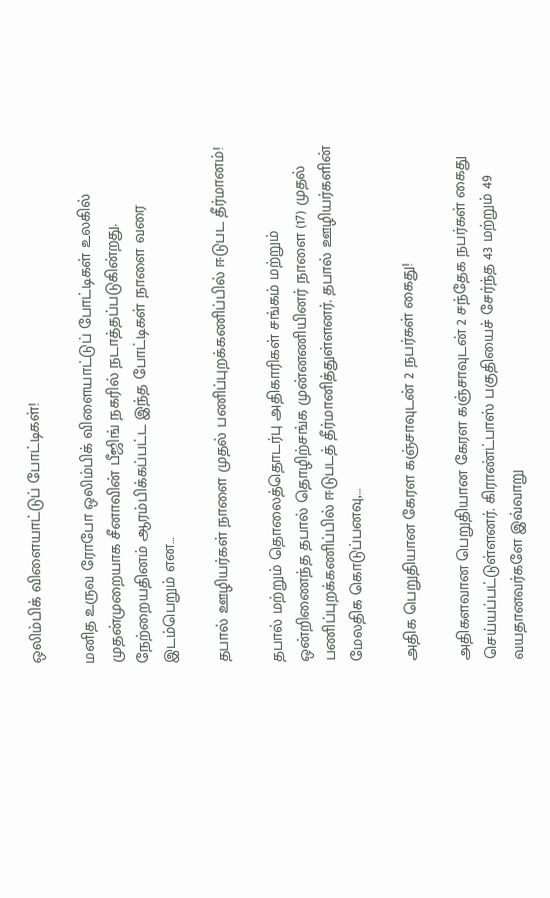ஒலிம்பிக் விளையாட்டுப் போட்டிகள்!

மனித உருவ ரோபோ ஒலிம்பிக் விளையாட்டுப் போட்டிகள் உலகில் முதன்முறையாக சீனாவின் பீஜிங் நகரில் நடாத்தப்படுகின்றது. நேற்றையதினம் ஆரம்பிக்கப்பட்ட இந்த போட்டிகள் நாளை வரை இடம்பெறும் என…

தபால் ஊழியர்கள் நாளை முதல் பணிப்புறக்கணிப்பில் ஈடுபட தீர்மானம்!

தபால் மற்றும் தொலைத்தொடர்பு அதிகாரிகள் சங்கம் மற்றும் ஒன்றிணைந்த தபால் தொழிற்சங்க முன்னணியினர் நாளை (17) முதல் பணிப்புறக்கணிப்பில் ஈடுபடத் தீர்மானித்துள்ளனர். தபால் ஊழியர்களின் மேலதிக கொடுப்பனவு,…

அதிக பெறுதியான கேரள கஞ்சாவுடன் 2 நபர்கள் கைது!

அதிகளவான பெறுதியான கேரள கஞ்சாவுடன் 2 சந்தேக நபர்கள் கைது செய்யப்பட்டுள்ளனர். கிராண்ட்பாஸ் பகுதியைச் சேர்ந்த 43 மற்றும் 49 வயதானவர்களே இவ்வாறு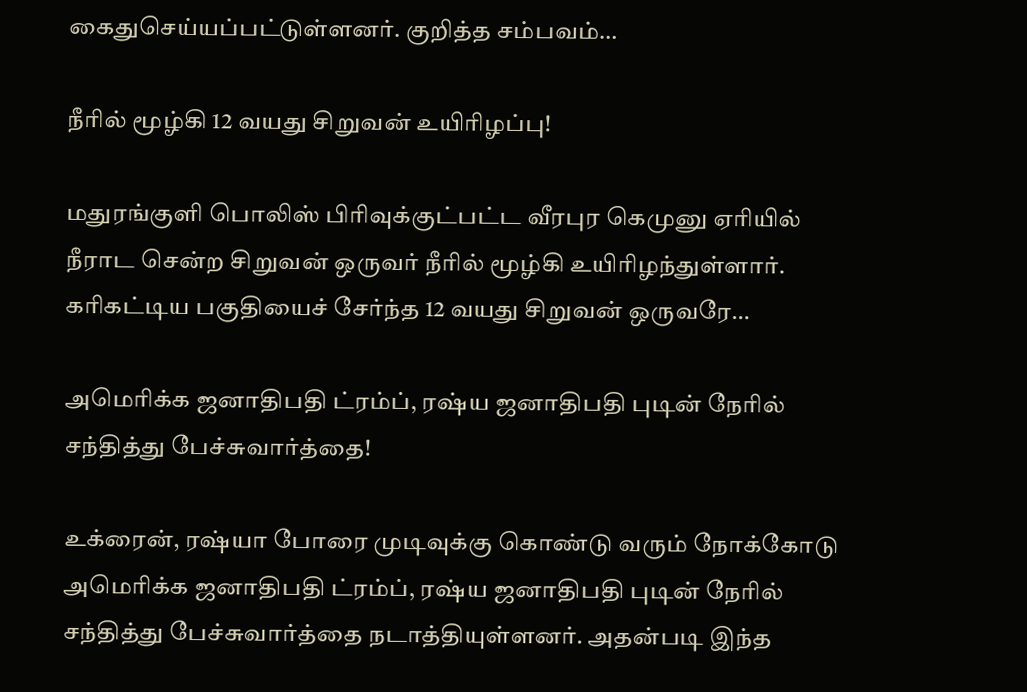கைதுசெய்யப்பட்டுள்ளனர். குறித்த சம்பவம்…

நீரில் மூழ்கி 12 வயது சிறுவன் உயிரிழப்பு!

மதுரங்குளி பொலிஸ் பிரிவுக்குட்பட்ட வீரபுர கெமுனு ஏரியில் நீராட சென்ற சிறுவன் ஒருவர் நீரில் மூழ்கி உயிரிழந்துள்ளார். கரிகட்டிய பகுதியைச் சேர்ந்த 12 வயது சிறுவன் ஒருவரே…

அமெரிக்க ஜனாதிபதி ட்ரம்ப், ரஷ்ய ஜனாதிபதி புடின் நேரில் சந்தித்து பேச்சுவார்த்தை!

உக்ரைன், ரஷ்யா போரை முடிவுக்கு கொண்டு வரும் நோக்கோடு அமெரிக்க ஜனாதிபதி ட்ரம்ப், ரஷ்ய ஜனாதிபதி புடின் நேரில் சந்தித்து பேச்சுவார்த்தை நடாத்தியுள்ளனர். அதன்படி இந்த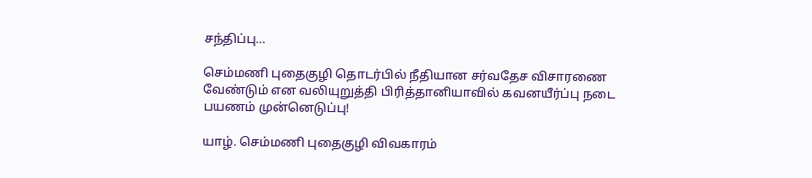சந்திப்பு…

செம்மணி புதைகுழி தொடர்பில் நீதியான சர்வதேச விசாரணை வேண்டும் என வலியுறுத்தி பிரித்தானியாவில் கவனயீர்ப்பு நடை பயணம் முன்னெடுப்பு!

யாழ். செம்மணி புதைகுழி விவகாரம்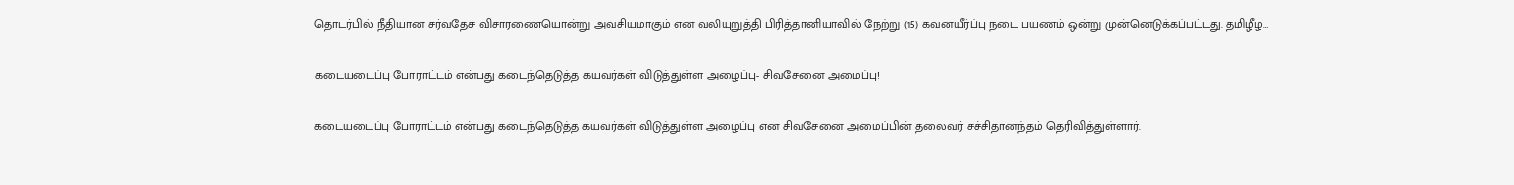தொடர்பில் நீதியான சர்வதேச விசாரணையொன்று அவசியமாகும் என வலியுறுத்தி பிரித்தானியாவில் நேற்று (15) கவனயீர்ப்பு நடை பயணம் ஒன்று முன்னெடுக்கப்பட்டது. தமிழீழ…

கடையடைப்பு போராட்டம் என்பது கடைந்தெடுத்த கயவர்கள் விடுத்துள்ள அழைப்பு- சிவசேனை அமைப்பு!

கடையடைப்பு போராட்டம் என்பது கடைந்தெடுத்த கயவர்கள் விடுத்துள்ள அழைப்பு என சிவசேனை அமைப்பின் தலைவர் சச்சிதானந்தம் தெரிவித்துள்ளார்.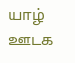யாழ் ஊடக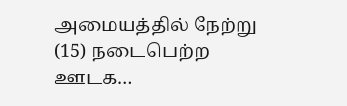அமையத்தில் நேற்று (15) நடைபெற்ற ஊடக…